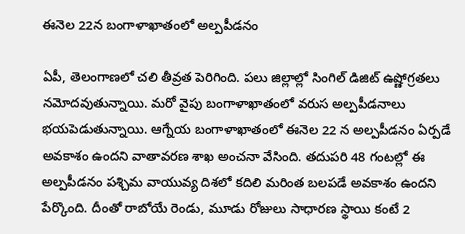ఈనెల 22న బంగాళాఖాతంలో అల్పపీడనం

ఏపీ, తెలంగాణలో చలి తీవ్రత పెరిగింది. పలు జిల్లాల్లో సింగిల్ డిజిట్ ఉష్ణోగ్రతలు నమోదవుతున్నాయి. మరో వైపు బంగాళాఖాతంలో వరుస అల్పపీడనాలు భయపెడుతున్నాయి. ఆగ్నేయ బంగాళాఖాతంలో ఈనెల 22 న అల్పపీడనం ఏర్పడే అవకాశం ఉందని వాతావరణ శాఖ అంచనా వేసింది. తదుపరి 48 గంటల్లో ఈ అల్పపీడనం పశ్చిమ వాయువ్య దిశలో కదిలి మరింత బలపడే అవకాశం ఉందని పేర్కొంది. దీంతో రాబోయే రెండు, మూడు రోజులు సాధారణ స్థాయి కంటే 2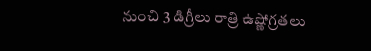నుంచి 3 డిగ్రీలు రాత్రి ఉష్ణోగ్రతలు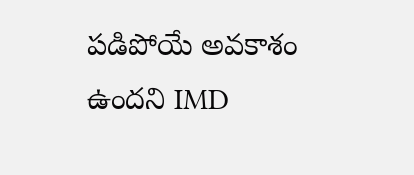పడిపోయే అవకాశం ఉందని IMD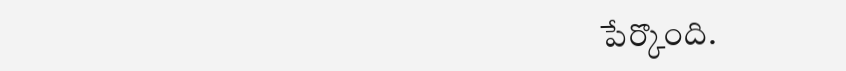పేర్కొంది.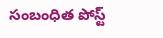సంబంధిత పోస్ట్